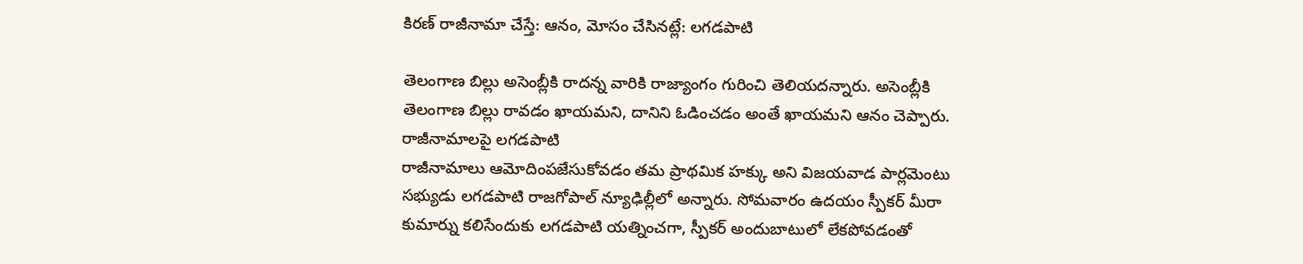కిరణ్ రాజీనామా చేస్తే: ఆనం, మోసం చేసినట్లే: లగడపాటి

తెలంగాణ బిల్లు అసెంబ్లీకి రాదన్న వారికి రాజ్యాంగం గురించి తెలియదన్నారు. అసెంబ్లీకి తెలంగాణ బిల్లు రావడం ఖాయమని, దానిని ఓడించడం అంతే ఖాయమని ఆనం చెప్పారు.
రాజీనామాలపై లగడపాటి
రాజీనామాలు ఆమోదింపజేసుకోవడం తమ ప్రాథమిక హక్కు అని విజయవాడ పార్లమెంటు సభ్యుడు లగడపాటి రాజగోపాల్ న్యూఢిల్లీలో అన్నారు. సోమవారం ఉదయం స్పీకర్ మీరా కుమార్ను కలిసేందుకు లగడపాటి యత్నించగా, స్పీకర్ అందుబాటులో లేకపోవడంతో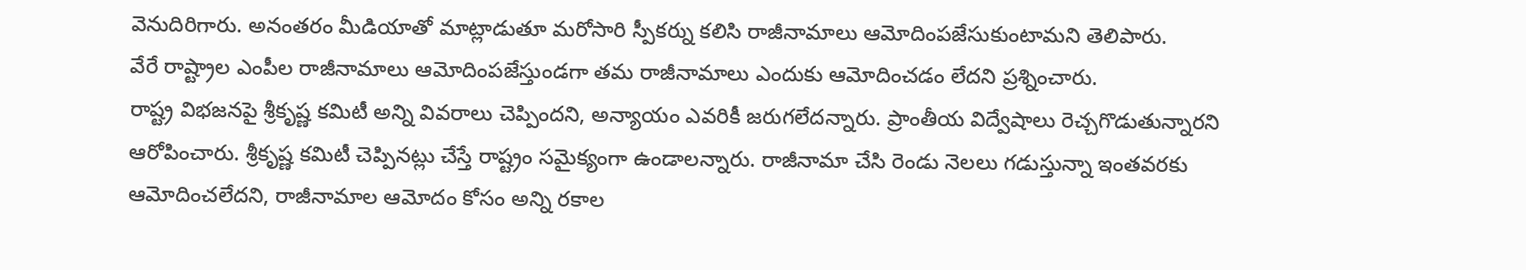వెనుదిరిగారు. అనంతరం మీడియాతో మాట్లాడుతూ మరోసారి స్పీకర్ను కలిసి రాజీనామాలు ఆమోదింపజేసుకుంటామని తెలిపారు.
వేరే రాష్ట్రాల ఎంపీల రాజీనామాలు ఆమోదింపజేస్తుండగా తమ రాజీనామాలు ఎందుకు ఆమోదించడం లేదని ప్రశ్నించారు.
రాష్ట్ర విభజనపై శ్రీకృష్ణ కమిటీ అన్ని వివరాలు చెప్పిందని, అన్యాయం ఎవరికీ జరుగలేదన్నారు. ప్రాంతీయ విద్వేషాలు రెచ్చగొడుతున్నారని ఆరోపించారు. శ్రీకృష్ణ కమిటీ చెప్పినట్లు చేస్తే రాష్ట్రం సమైక్యంగా ఉండాలన్నారు. రాజీనామా చేసి రెండు నెలలు గడుస్తున్నా ఇంతవరకు ఆమోదించలేదని, రాజీనామాల ఆమోదం కోసం అన్ని రకాల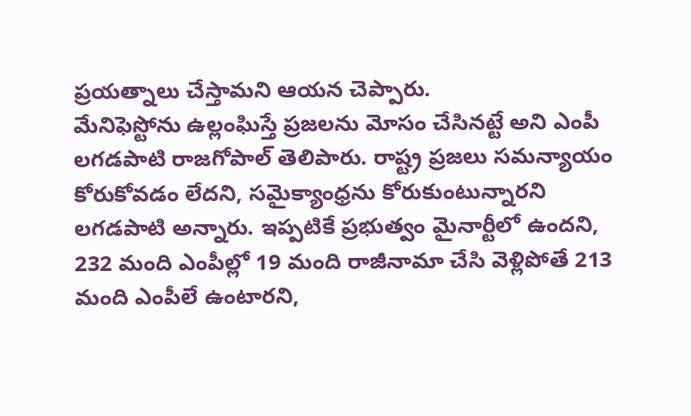ప్రయత్నాలు చేస్తామని ఆయన చెప్పారు.
మేనిఫెస్టోను ఉల్లంఘిస్తే ప్రజలను మోసం చేసినట్టే అని ఎంపీ లగడపాటి రాజగోపాల్ తెలిపారు. రాష్ట్ర ప్రజలు సమన్యాయం కోరుకోవడం లేదని, సమైక్యాంధ్రను కోరుకుంటున్నారని లగడపాటి అన్నారు. ఇప్పటికే ప్రభుత్వం మైనార్టీలో ఉందని, 232 మంది ఎంపీల్లో 19 మంది రాజీనామా చేసి వెళ్లిపోతే 213 మంది ఎంపీలే ఉంటారని,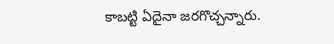కాబట్టి ఏదైనా జరగొచ్చన్నారు.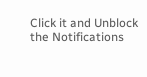Click it and Unblock the Notifications